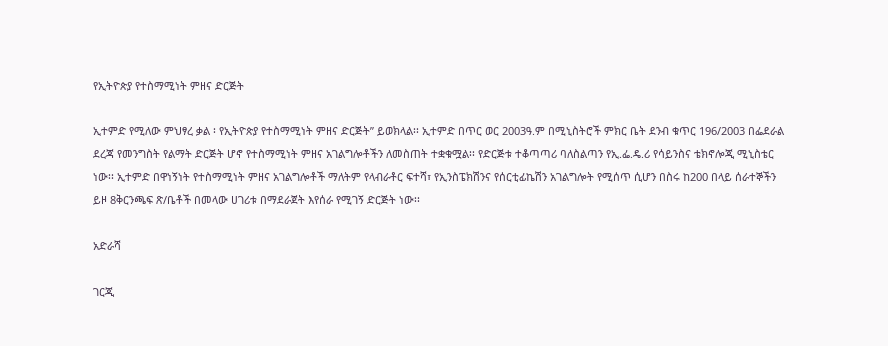የኢትዮጵያ የተስማሚነት ምዘና ድርጅት

ኢተምድ የሚለው ምህፃረ ቃል ፡ የኢትዮጵያ የተስማሚነት ምዘና ድርጅት” ይወክላል፡፡ ኢተምድ በጥር ወር 2003ዓ.ም በሚኒስትሮች ምክር ቤት ደንብ ቁጥር 196/2003 በፌደራል ደረጃ የመንግስት የልማት ድርጅት ሆኖ የተስማሚነት ምዘና አገልግሎቶችን ለመስጠት ተቋቁሟል፡፡ የድርጅቱ ተቆጣጣሪ ባለስልጣን የኢ.ፌ.ዴ.ሪ የሳይንስና ቴክኖሎጂ ሚኒስቴር ነው፡፡ ኢተምድ በዋነኝነት የተስማሚነት ምዘና አገልግሎቶች ማለትም የላብራቶር ፍተሻ፣ የኢንስፔክሽንና የሰርቲፊኬሽን አገልግሎት የሚሰጥ ሲሆን በስሩ ከ200 በላይ ሰራተኞችን ይዞ 8ቅርንጫፍ ጽ/ቤቶች በመላው ሀገሪቱ በማደራጀት እየሰራ የሚገኝ ድርጅት ነው፡፡

አድራሻ

ገርጂ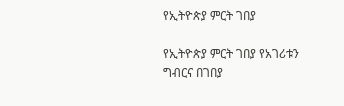የኢትዮጵያ ምርት ገበያ

የኢትዮጵያ ምርት ገበያ የአገሪቱን ግብርና በገበያ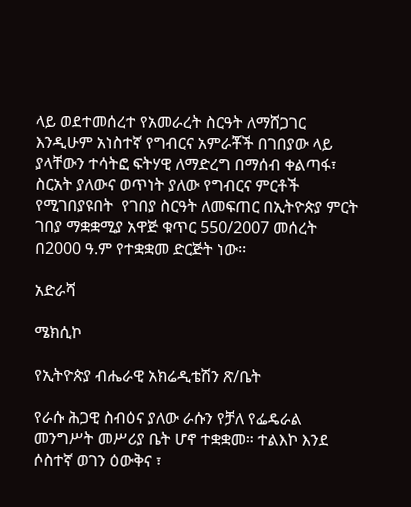ላይ ወደተመሰረተ የአመራረት ስርዓት ለማሸጋገር እንዲሁም አነስተኛ የግብርና አምራቾች በገበያው ላይ ያላቸውን ተሳትፎ ፍትሃዊ ለማድረግ በማሰብ ቀልጣፋ፣ ስርአት ያለውና ወጥነት ያለው የግብርና ምርቶች የሚገበያዩበት  የገበያ ስርዓት ለመፍጠር በኢትዮጵያ ምርት ገበያ ማቋቋሚያ አዋጅ ቁጥር 550/2007 መሰረት በ2000 ዓ.ም የተቋቋመ ድርጅት ነው፡፡

አድራሻ

ሜክሲኮ

የኢትዮጵያ ብሔራዊ አክሬዲቴሽን ጽ/ቤት

የራሱ ሕጋዊ ስብዕና ያለው ራሱን የቻለ የፌዴራል መንግሥት መሥሪያ ቤት ሆኖ ተቋቋመ። ተልእኮ እንደ ሶስተኛ ወገን ዕውቅና ፣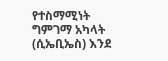የተስማሚነት ግምገማ አካላት (ሲኤቢኤስ) እንደ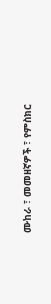ሙከራ ፣ መመዘኛዎች ፣ የምስክር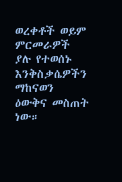ወረቀቶች ወይም ምርመራዎች ያሉ የተወሰኑ እንቅስቃሴዎችን ማከናወን ዕውቅና መስጠት ነው።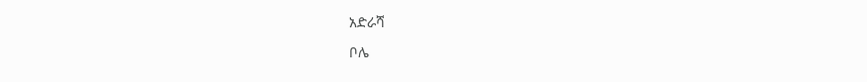አድራሻ

ቦሌ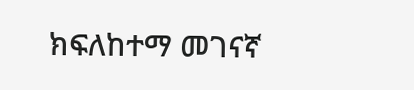ክፍለከተማ መገናኛ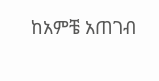ከአምቼ አጠገብ